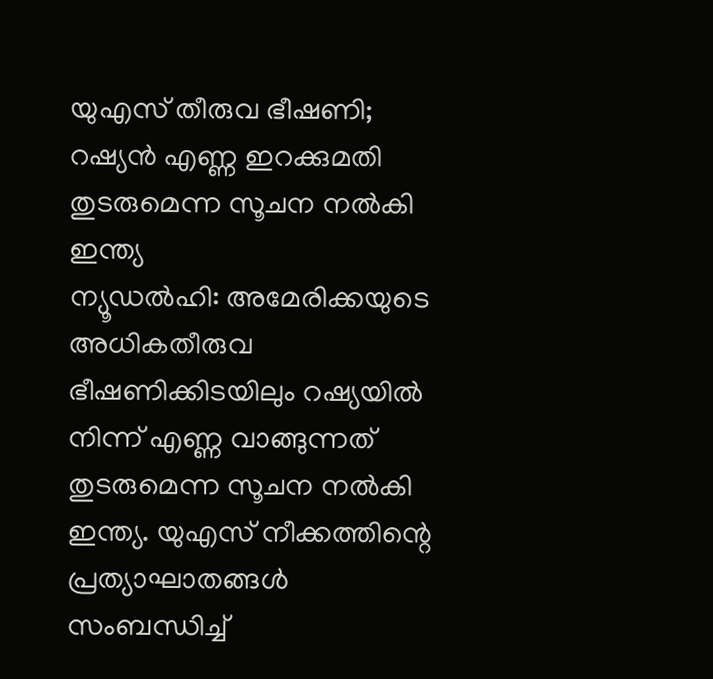യുഎസ് തീരുവ ഭീഷണി; റഷ്യൻ എണ്ണ ഇറക്കുമതി തുടരുമെന്ന സൂചന നൽകി ഇന്ത്യ
ന്യൂഡൽഹി: അമേരിക്കയുടെ അധികതീരുവ ഭീഷണിക്കിടയിലും റഷ്യയിൽ നിന്ന് എണ്ണ വാങ്ങുന്നത് തുടരുമെന്ന സൂചന നൽകി ഇന്ത്യ. യുഎസ് നീക്കത്തിന്റെ പ്രത്യാഘാതങ്ങൾ സംബന്ധിച്ച്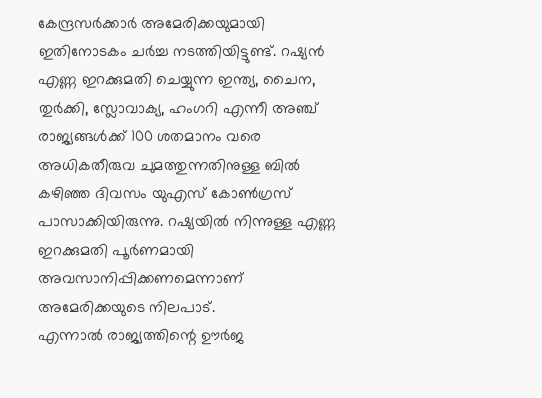കേന്ദ്രസർക്കാർ അമേരിക്കയുമായി ഇതിനോടകം ചർച്ച നടത്തിയിട്ടുണ്ട്. റഷ്യൻ എണ്ണ ഇറക്കുമതി ചെയ്യുന്ന ഇന്ത്യ, ചൈന, തുർക്കി, സ്ലോവാക്യ, ഹംഗറി എന്നീ അഞ്ച് രാജ്യങ്ങൾക്ക് 100 ശതമാനം വരെ അധികതീരുവ ചുമത്തുന്നതിനുള്ള ബിൽ കഴിഞ്ഞ ദിവസം യുഎസ് കോൺഗ്രസ് പാസാക്കിയിരുന്നു. റഷ്യയിൽ നിന്നുള്ള എണ്ണ ഇറക്കുമതി പൂർണമായി അവസാനിപ്പിക്കണമെന്നാണ് അമേരിക്കയുടെ നിലപാട്.
എന്നാൽ രാജ്യത്തിന്റെ ഊർജ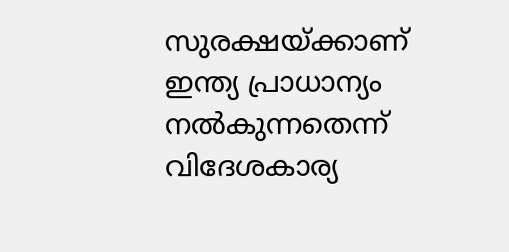സുരക്ഷയ്ക്കാണ് ഇന്ത്യ പ്രാധാന്യം നൽകുന്നതെന്ന് വിദേശകാര്യ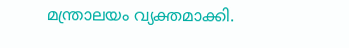മന്ത്രാലയം വ്യക്തമാക്കി.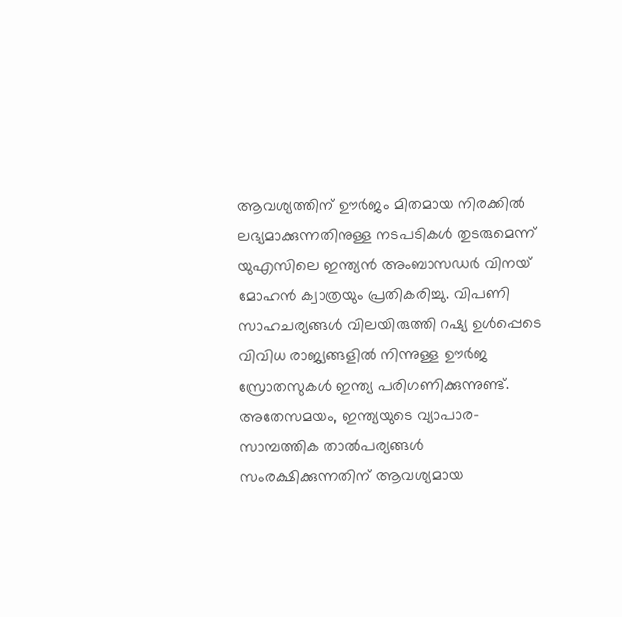ആവശ്യത്തിന് ഊർജം മിതമായ നിരക്കിൽ ലഭ്യമാക്കുന്നതിനുള്ള നടപടികൾ തുടരുമെന്ന് യുഎസിലെ ഇന്ത്യൻ അംബാസഡർ വിനയ് മോഹൻ ക്വാത്രയും പ്രതികരിച്ചു. വിപണി സാഹചര്യങ്ങൾ വിലയിരുത്തി റഷ്യ ഉൾപ്പെടെ വിവിധ രാജ്യങ്ങളിൽ നിന്നുള്ള ഊർജ സ്രോതസുകൾ ഇന്ത്യ പരിഗണിക്കുന്നുണ്ട്. അതേസമയം, ഇന്ത്യയുടെ വ്യാപാര-സാമ്പത്തിക താൽപര്യങ്ങൾ സംരക്ഷിക്കുന്നതിന് ആവശ്യമായ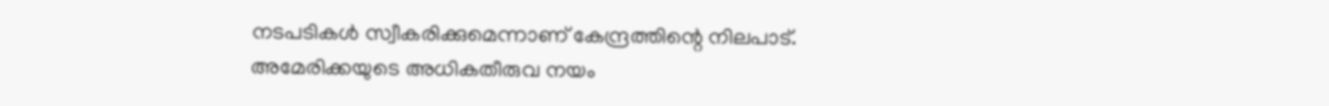നടപടികൾ സ്വീകരിക്കുമെന്നാണ് കേന്ദ്രത്തിന്റെ നിലപാട്. അമേരിക്കയുടെ അധികതീരുവ നയം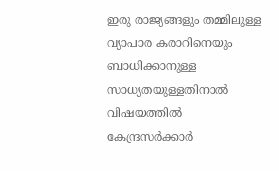ഇരു രാജ്യങ്ങളും തമ്മിലുള്ള വ്യാപാര കരാറിനെയും ബാധിക്കാനുള്ള സാധ്യതയുള്ളതിനാൽ വിഷയത്തിൽ കേന്ദ്രസർക്കാർ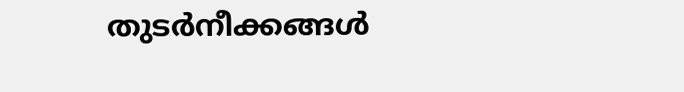തുടർനീക്കങ്ങൾ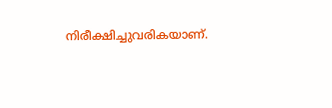നിരീക്ഷിച്ചുവരികയാണ്.